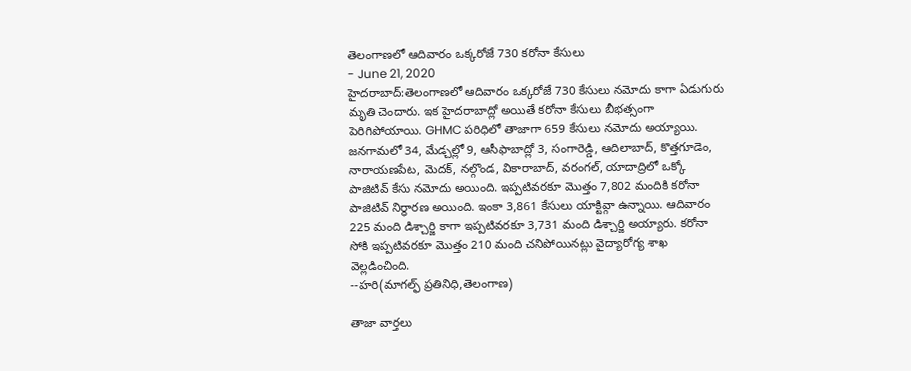తెలంగాణలో ఆదివారం ఒక్కరోజే 730 కరోనా కేసులు
- June 21, 2020
హైదరాబాద్:తెలంగాణలో ఆదివారం ఒక్కరోజే 730 కేసులు నమోదు కాగా ఏడుగురు మృతి చెందారు. ఇక హైదరాబాద్లో అయితే కరోనా కేసులు బీభత్సంగా పెరిగిపోయాయి. GHMC పరిధిలో తాజాగా 659 కేసులు నమోదు అయ్యాయి. జనగామలో 34, మేడ్చల్లో 9, ఆసీఫాబాద్లో 3, సంగారెడ్డి, ఆదిలాబాద్, కొత్తగూడెం, నారాయణపేట, మెదక్, నల్గొండ, వికారాబాద్, వరంగల్, యాదాద్రిలో ఒక్కో పాజిటివ్ కేసు నమోదు అయింది. ఇప్పటివరకూ మొత్తం 7,802 మందికి కరోనా పాజిటివ్ నిర్ధారణ అయింది. ఇంకా 3,861 కేసులు యాక్టివ్గా ఉన్నాయి. ఆదివారం 225 మంది డిశ్చార్జి కాగా ఇప్పటివరకూ 3,731 మంది డిశ్చార్జి అయ్యారు. కరోనా సోకి ఇప్పటివరకూ మొత్తం 210 మంది చనిపోయినట్లు వైద్యారోగ్య శాఖ వెల్లడించింది.
--హరి(మాగల్ఫ్ ప్రతినిధి,తెలంగాణ)

తాజా వార్తలు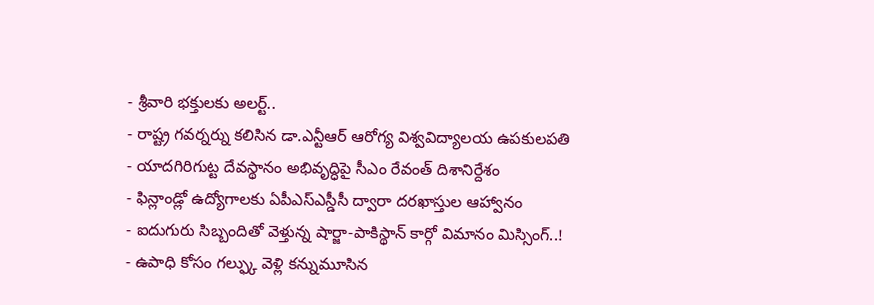- శ్రీవారి భక్తులకు అలర్ట్..
- రాష్ట్ర గవర్నర్ను కలిసిన డా.ఎన్టీఆర్ ఆరోగ్య విశ్వవిద్యాలయ ఉపకులపతి
- యాదగిరిగుట్ట దేవస్థానం అభివృద్ధిపై సీఎం రేవంత్ దిశానిర్దేశం
- ఫిన్లాండ్లో ఉద్యోగాలకు ఏపీఎస్ఎస్డీసీ ద్వారా దరఖాస్తుల ఆహ్వానం
- ఐదుగురు సిబ్బందితో వెళ్తున్న షార్జా-పాకిస్థాన్ కార్గో విమానం మిస్సింగ్..!
- ఉపాధి కోసం గల్ఫ్కు వెళ్లి కన్నుమూసిన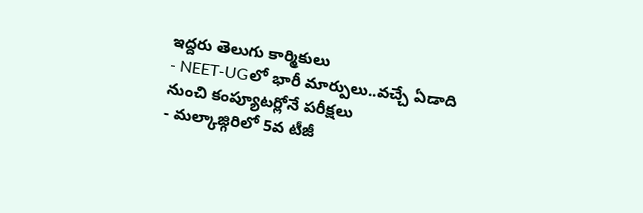ఇద్దరు తెలుగు కార్మికులు
- NEET-UGలో భారీ మార్పులు..వచ్చే ఏడాది నుంచి కంప్యూటర్లోనే పరీక్షలు
- మల్కాజ్గిరిలో 5వ టీజీ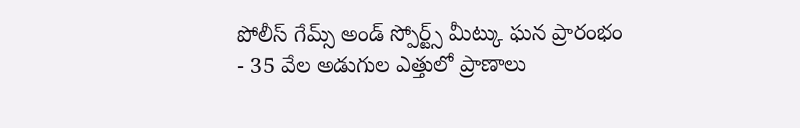పోలీస్ గేమ్స్ అండ్ స్పోర్ట్స్ మీట్కు ఘన ప్రారంభం
- 35 వేల అడుగుల ఎత్తులో ప్రాణాలు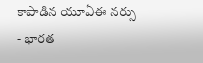కాపాడిన యూఏఈ నర్సు
- భారత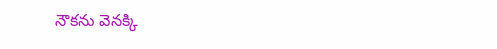నౌకను వెనక్కి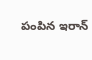పంపిన ఇరాన్